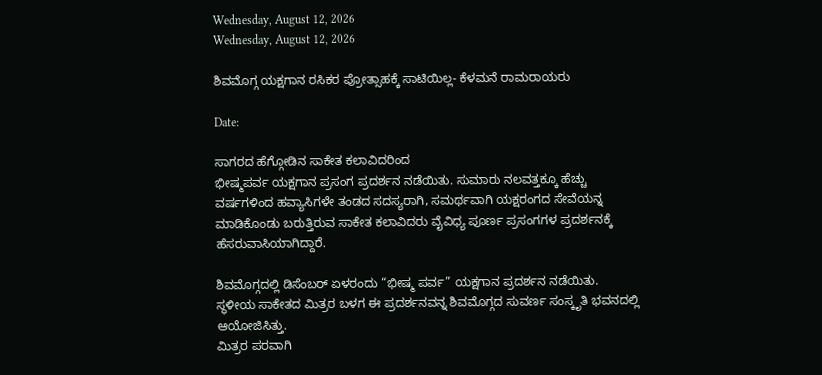Wednesday, August 12, 2026
Wednesday, August 12, 2026

ಶಿವಮೊಗ್ಗ ಯಕ್ಷಗಾನ ರಸಿಕರ ಪ್ರೋತ್ಸಾಹಕ್ಕೆ ಸಾಟಿಯಿಲ್ಲ- ಕೆಳಮನೆ ರಾಮರಾಯರು

Date:

ಸಾಗರದ ಹೆಗ್ಗೋಡಿನ ಸಾಕೇತ ಕಲಾವಿದರಿಂದ
ಭೀಷ್ಮಪರ್ವ ಯಕ್ಷಗಾನ ಪ್ರಸಂಗ ಪ್ರದರ್ಶನ ನಡೆಯಿತು. ಸುಮಾರು ನಲವತ್ತಕ್ಕೂ ಹೆಚ್ಚು ವರ್ಷಗಳಿಂದ ಹವ್ಯಾಸಿಗಳೇ ತಂಡದ ಸದಸ್ಯರಾಗಿ, ಸಮರ್ಥವಾಗಿ ಯಕ್ಷರಂಗದ ಸೇವೆಯನ್ನ ಮಾಡಿಕೊಂಡು ಬರುತ್ತಿರುವ ಸಾಕೇತ ಕಲಾವಿದರು ವೈವಿಧ್ಯ ಪೂರ್ಣ ಪ್ರಸಂಗಗಳ ಪ್ರದರ್ಶನಕ್ಕೆ ಹೆಸರುವಾಸಿಯಾಗಿದ್ದಾರೆ.

ಶಿವಮೊಗ್ಗದಲ್ಲಿ ಡಿಸೆಂಬರ್ ಏಳರಂದು “ಭೀಷ್ಮ ಪರ್ವ” ಯಕ್ಷಗಾನ ಪ್ರದರ್ಶನ ನಡೆಯಿತು.
ಸ್ಥಳೀಯ ಸಾಕೇತದ ಮಿತ್ರರ ಬಳಗ ಈ ಪ್ರದರ್ಶನವನ್ನ ಶಿವಮೊಗ್ಗದ ಸುವರ್ಣ ಸಂಸ್ಕೃತಿ ಭವನದಲ್ಲಿ ಆಯೋಜಿಸಿತ್ತು.
ಮಿತ್ರರ ಪರವಾಗಿ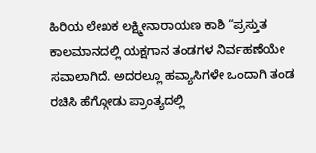ಹಿರಿಯ ಲೇಖಕ ಲಕ್ಷ್ಮೀನಾರಾಯಣ ಕಾಶಿ “ಪ್ರಸ್ತುತ ಕಾಲಮಾನದಲ್ಲಿ ಯಕ್ಷಗಾನ ತಂಡಗಳ ನಿರ್ವಹಣೆಯೇ ಸವಾಲಾಗಿದೆ. ಅದರಲ್ಲೂ ಹವ್ಯಾಸಿಗಳೇ ಒಂದಾಗಿ ತಂಡ ರಚಿಸಿ ಹೆಗ್ಗೋಡು ಪ್ರಾಂತ್ಯದಲ್ಲಿ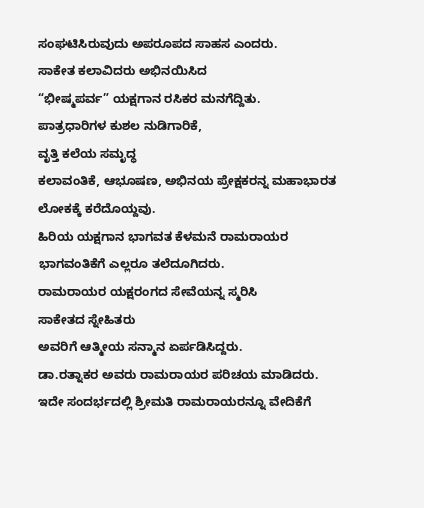ಸಂಘಟಿಸಿರುವುದು ಅಪರೂಪದ ಸಾಹಸ ಎಂದರು.
ಸಾಕೇತ ಕಲಾವಿದರು ಅಭಿನಯಿಸಿದ
“ಭೀಷ್ಮಪರ್ವ” ಯಕ್ಷಗಾನ ರಸಿಕರ ಮನಗೆದ್ದಿತು.
ಪಾತ್ರಧಾರಿಗಳ ಕುಶಲ ನುಡಿಗಾರಿಕೆ,
ವೃತ್ತಿ ಕಲೆಯ ಸಮೃದ್ಧ
ಕಲಾವಂತಿಕೆ, ಆಭೂಷಣ, ಅಭಿನಯ ಪ್ರೇಕ್ಷಕರನ್ನ ಮಹಾಭಾರತ ಲೋಕಕ್ಕೆ ಕರೆದೊಯ್ದವು.
ಹಿರಿಯ ಯಕ್ಷಗಾನ ಭಾಗವತ ಕೆಳಮನೆ ರಾಮರಾಯರ ಭಾಗವಂತಿಕೆಗೆ ಎಲ್ಲರೂ ತಲೆದೂಗಿದರು.
ರಾಮರಾಯರ ಯಕ್ಷರಂಗದ ಸೇವೆಯನ್ನ ಸ್ಮರಿಸಿ
ಸಾಕೇತದ ಸ್ನೇಹಿತರು
ಅವರಿಗೆ ಆತ್ಮೀಯ ಸನ್ಮಾನ ಏರ್ಪಡಿಸಿದ್ದರು.
ಡಾ.ರತ್ನಾಕರ ಅವರು ರಾಮರಾಯರ ಪರಿಚಯ ಮಾಡಿದರು.
ಇದೇ ಸಂದರ್ಭದಲ್ಲಿ‌ ಶ್ರೀಮತಿ ರಾಮರಾಯರನ್ನೂ ವೇದಿಕೆಗೆ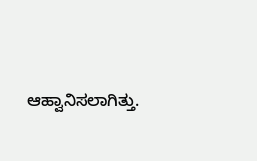ಆಹ್ವಾನಿಸಲಾಗಿತ್ತು.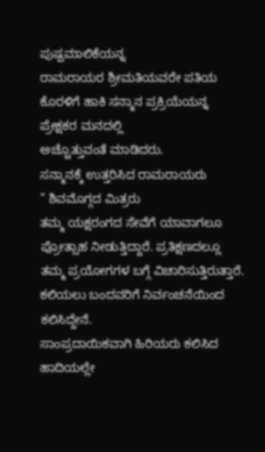ಪುಷ್ಪಮಾಲಿಕೆಯನ್ನ
ರಾಮರಾಯರ ಶ್ರೀಮತಿಯವರೇ ಪತಿಯ ಕೊರಳಿಗೆ ಹಾಕಿ ಸನ್ಮಾನ ಪ್ರಕ್ರಿಯೆಯನ್ನ ಪ್ರೇಕ್ಷಕರ ಮನದಲ್ಲಿ
ಅಚ್ಚೊತ್ತುವಂತೆ ಮಾಡಿದರು.
ಸನ್ಮಾನಕ್ಕೆ ಉತ್ತರಿಸಿದ ರಾಮರಾಯರು
” ಶಿವಮೊಗ್ಗದ ಮಿತ್ರರು
ತಮ್ಮ ಯಕ್ಷರಂಗದ ಸೇವೆಗೆ ಯಾವಾಗಲೂ ಪ್ರೋತ್ಸಾಹ ನೀಡುತ್ತಿದ್ದಾರೆ. ಪ್ರತಿಕ್ಷಣದಲ್ಲೂ ತಮ್ಮ ಪ್ರಯೋಗಗಳ ಬಗ್ಗೆ ವಿಚಾರಿಸುತ್ತಿರುತ್ತಾರೆ.
ಕಲಿಯಲು‌ ಬಂದವರಿಗೆ ನಿರ್ವಂಚನೆಯಿಂದ ಕಲಿಸಿದ್ದೇನೆ.
ಸಾಂಪ್ರದಾಯಿಕವಾಗಿ ಹಿರಿಯರು ಕಲಿಸಿದ ಹಾದಿಯಲ್ಲೇ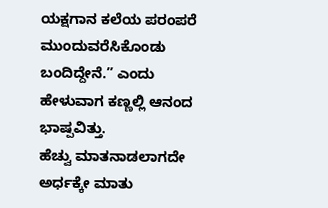ಯಕ್ಷಗಾನ ಕಲೆಯ ಪರಂಪರೆ ಮುಂದುವರೆಸಿಕೊಂಡು ಬಂದಿದ್ದೇನೆ.” ಎಂದು ಹೇಳುವಾಗ ಕಣ್ಣಲ್ಲಿ ಆನಂದ ಭಾಷ್ಪವಿತ್ತು.
ಹೆಚ್ವು ಮಾತನಾಡಲಾಗದೇ
ಅರ್ಧಕ್ಕೇ ಮಾತು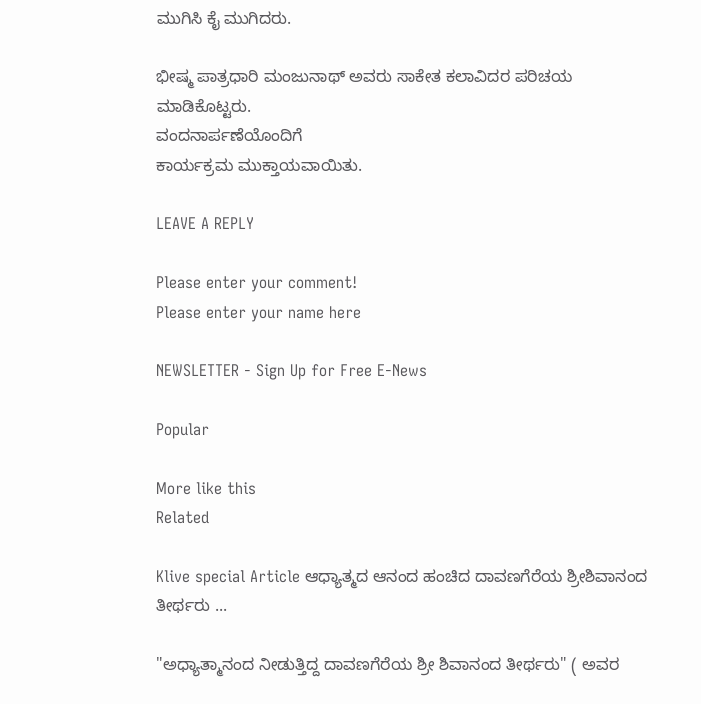ಮುಗಿಸಿ ಕೈ ಮುಗಿದರು.

ಭೀಷ್ಮ ಪಾತ್ರಧಾರಿ ಮಂಜುನಾಥ್ ಅವರು ಸಾಕೇತ ಕಲಾವಿದರ ಪರಿಚಯ ಮಾಡಿಕೊಟ್ಟರು.
ವಂದನಾರ್ಪಣೆಯೊಂದಿಗೆ
ಕಾರ್ಯಕ್ರಮ ಮುಕ್ತಾಯವಾಯಿತು.

LEAVE A REPLY

Please enter your comment!
Please enter your name here

NEWSLETTER - Sign Up for Free E-News

Popular

More like this
Related

Klive special Article ಆಧ್ಯಾತ್ಮದ ಆನಂದ ಹಂಚಿದ ದಾವಣಗೆರೆಯ ಶ್ರೀಶಿವಾನಂದ ತೀರ್ಥರು ...

"ಅಧ್ಯಾತ್ಮಾನಂದ ನೀಡುತ್ತಿದ್ದ ದಾವಣಗೆರೆಯ ಶ್ರೀ ಶಿವಾನಂದ ತೀರ್ಥರು" ( ಅವರ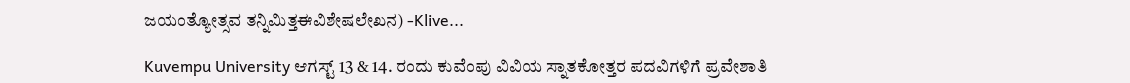ಜಯಂತ್ಯೋತ್ಸವ ತನ್ನಿಮಿತ್ತಈವಿಶೇಷಲೇಖನ) -Klive...

Kuvempu University ಆಗಸ್ಟ್ 13 & 14. ರಂದು ಕುವೆಂಪು ವಿವಿಯ ಸ್ನಾತಕೋತ್ತರ ಪದವಿಗಳಿಗೆ ಪ್ರವೇಶಾತಿ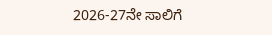2026-27ನೇ ಸಾಲಿಗೆ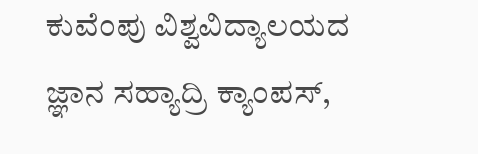ಕುವೆಂಪು ವಿಶ್ವವಿದ್ಯಾಲಯದ ಜ್ಞಾನ ಸಹ್ಯಾದ್ರಿ ಕ್ಯಾಂಪಸ್,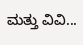ಮತ್ತು ವಿವಿ...